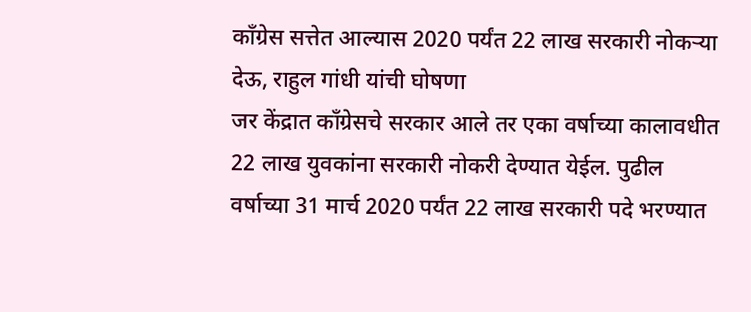कॉंग्रेस सत्तेत आल्यास 2020 पर्यंत 22 लाख सरकारी नोकऱ्या देऊ, राहुल गांधी यांची घोषणा
जर केंद्रात काँग्रेसचे सरकार आले तर एका वर्षाच्या कालावधीत 22 लाख युवकांना सरकारी नोकरी देण्यात येईल. पुढील वर्षाच्या 31 मार्च 2020 पर्यंत 22 लाख सरकारी पदे भरण्यात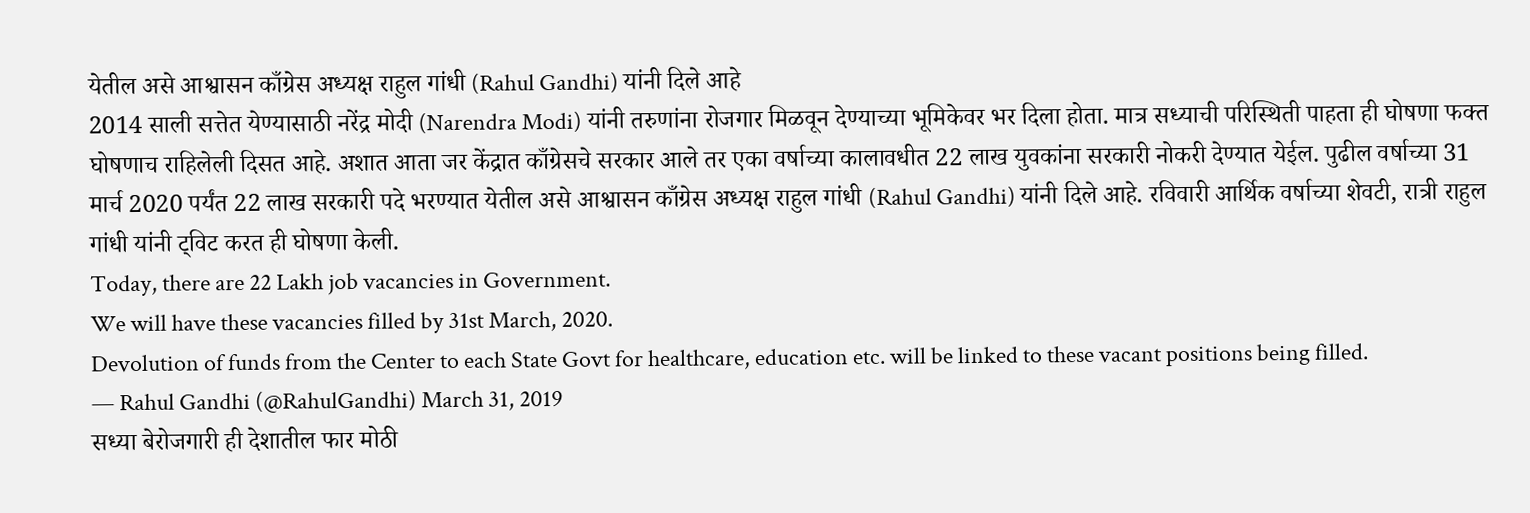येतील असे आश्वासन काँग्रेस अध्यक्ष राहुल गांधी (Rahul Gandhi) यांनी दिले आहे
2014 साली सत्तेत येण्यासाठी नरेंद्र मोदी (Narendra Modi) यांनी तरुणांना रोजगार मिळवून देण्याच्या भूमिकेवर भर दिला होता. मात्र सध्याची परिस्थिती पाहता ही घोषणा फक्त घोषणाच राहिलेली दिसत आहे. अशात आता जर केंद्रात काँग्रेसचे सरकार आले तर एका वर्षाच्या कालावधीत 22 लाख युवकांना सरकारी नोकरी देण्यात येईल. पुढील वर्षाच्या 31 मार्च 2020 पर्यंत 22 लाख सरकारी पदे भरण्यात येतील असे आश्वासन काँग्रेस अध्यक्ष राहुल गांधी (Rahul Gandhi) यांनी दिले आहे. रविवारी आर्थिक वर्षाच्या शेवटी, रात्री राहुल गांधी यांनी ट्विट करत ही घोषणा केली.
Today, there are 22 Lakh job vacancies in Government.
We will have these vacancies filled by 31st March, 2020.
Devolution of funds from the Center to each State Govt for healthcare, education etc. will be linked to these vacant positions being filled.
— Rahul Gandhi (@RahulGandhi) March 31, 2019
सध्या बेरोजगारी ही देशातील फार मोठी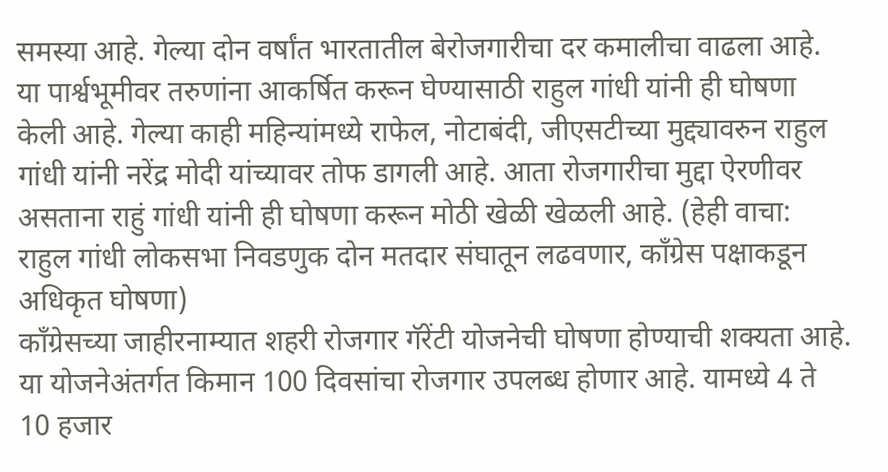समस्या आहे. गेल्या दोन वर्षांत भारतातील बेरोजगारीचा दर कमालीचा वाढला आहे. या पार्श्वभूमीवर तरुणांना आकर्षित करून घेण्यासाठी राहुल गांधी यांनी ही घोषणा केली आहे. गेल्या काही महिन्यांमध्ये राफेल, नोटाबंदी, जीएसटीच्या मुद्द्यावरुन राहुल गांधी यांनी नरेंद्र मोदी यांच्यावर तोफ डागली आहे. आता रोजगारीचा मुद्दा ऐरणीवर असताना राहुं गांधी यांनी ही घोषणा करून मोठी खेळी खेळली आहे. (हेही वाचा: राहुल गांधी लोकसभा निवडणुक दोन मतदार संघातून लढवणार, काँग्रेस पक्षाकडून अधिकृत घोषणा)
कॉंग्रेसच्या जाहीरनाम्यात शहरी रोजगार गॅरेंटी योजनेची घोषणा होण्याची शक्यता आहे. या योजनेअंतर्गत किमान 100 दिवसांचा रोजगार उपलब्ध होणार आहे. यामध्ये 4 ते 10 हजार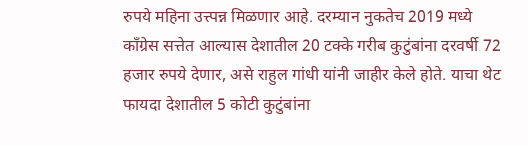रुपये महिना उत्त्पन्न मिळणार आहे. दरम्यान नुकतेच 2019 मध्ये काँग्रेस सत्तेत आल्यास देशातील 20 टक्के गरीब कुटुंबांना दरवर्षी 72 हजार रुपये देणार, असे राहुल गांधी यांनी जाहीर केले होते. याचा थेट फायदा देशातील 5 कोटी कुटुंबांना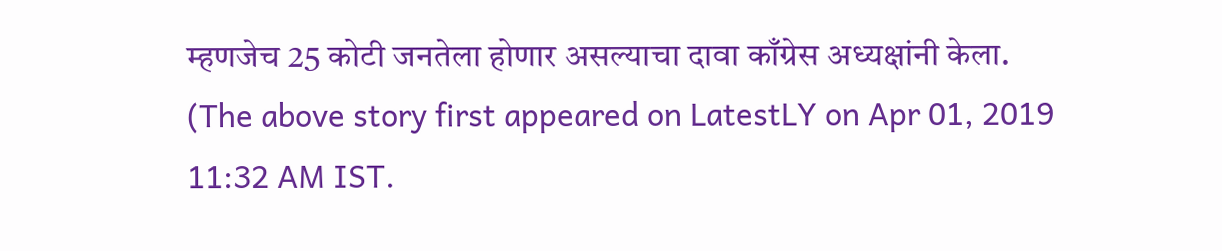म्हणजेच 25 कोटी जनतेला होणार असल्याचा दावा काँग्रेस अध्यक्षांनी केला.
(The above story first appeared on LatestLY on Apr 01, 2019 11:32 AM IST.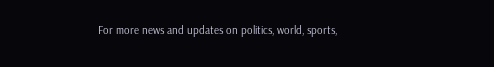For more news and updates on politics, world, sports,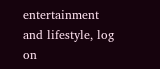entertainment and lifestyle, log on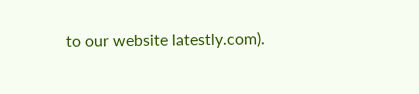to our website latestly.com).